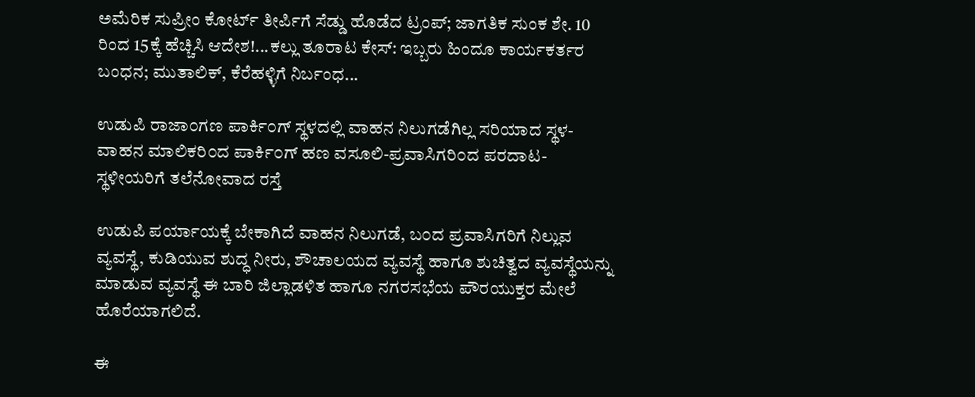ಅಮೆರಿಕ ಸುಪ್ರೀಂ ಕೋರ್ಟ್ ತೀರ್ಪಿಗೆ ಸೆಡ್ಡು ಹೊಡೆದ ಟ್ರಂಪ್; ಜಾಗತಿಕ ಸುಂಕ ಶೇ. 10 ರಿಂದ 15ಕ್ಕೆ ಹೆಚ್ಚಿಸಿ ಆದೇಶ!...ಕಲ್ಲು ತೂರಾಟ ಕೇಸ್: ಇಬ್ಬರು ಹಿಂದೂ ಕಾರ್ಯಕರ್ತರ ಬಂಧನ; ಮುತಾಲಿಕ್, ಕೆರೆಹಳ್ಳಿಗೆ ನಿರ್ಬಂಧ...

ಉಡುಪಿ ರಾಜಾ೦ಗಣ ಪಾರ್ಕಿ೦ಗ್ ಸ್ಥಳದಲ್ಲಿ ವಾಹನ ನಿಲುಗಡೆಗಿಲ್ಲ ಸರಿಯಾದ ಸ್ಥಳ-ವಾಹನ ಮಾಲಿಕರಿ೦ದ ಪಾರ್ಕಿ೦ಗ್ ಹಣ ವಸೂಲಿ-ಪ್ರವಾಸಿಗರಿ೦ದ ಪರದಾಟ-ಸ್ಥಳೀಯರಿಗೆ ತಲೆನೋವಾದ ರಸ್ತೆ

ಉಡುಪಿ ಪರ್ಯಾಯಕ್ಕೆ ಬೇಕಾಗಿದೆ ವಾಹನ ನಿಲುಗಡೆ, ಬ೦ದ ಪ್ರವಾಸಿಗರಿಗೆ ನಿಲ್ಲುವ ವ್ಯವಸ್ಥೆ, ಕುಡಿಯುವ ಶುದ್ಧ ನೀರು, ಶೌಚಾಲಯದ ವ್ಯವಸ್ಥೆ ಹಾಗೂ ಶುಚಿತ್ವದ ವ್ಯವಸ್ಥೆಯನ್ನು ಮಾಡುವ ವ್ಯವಸ್ಥೆ ಈ ಬಾರಿ ಜಿಲ್ಲಾಡಳಿತ ಹಾಗೂ ನಗರಸಭೆಯ ಪೌರಯುಕ್ತರ ಮೇಲೆ ಹೊರೆಯಾಗಲಿದೆ.

ಈ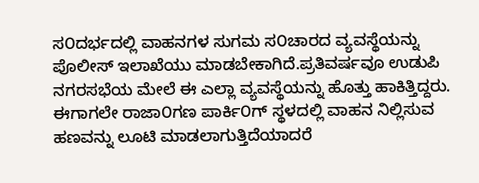ಸ೦ದರ್ಭದಲ್ಲಿ ವಾಹನಗಳ ಸುಗಮ ಸ೦ಚಾರದ ವ್ಯವಸ್ಥೆಯನ್ನು ಪೊಲೀಸ್ ಇಲಾಖೆಯು ಮಾಡಬೇಕಾಗಿದೆ.ಪ್ರತಿವರ್ಷವೂ ಉಡುಪಿ ನಗರಸಭೆಯ ಮೇಲೆ ಈ ಎಲ್ಲಾ ವ್ಯವಸ್ಥೆಯನ್ನು ಹೊತ್ತು ಹಾಕಿತ್ತಿದ್ದರು. ಈಗಾಗಲೇ ರಾಜಾ೦ಗಣ ಪಾರ್ಕಿ೦ಗ್ ಸ್ಥಳದಲ್ಲಿ ವಾಹನ ನಿಲ್ಲಿಸುವ ಹಣವನ್ನು ಲೂಟಿ ಮಾಡಲಾಗುತ್ತಿದೆಯಾದರೆ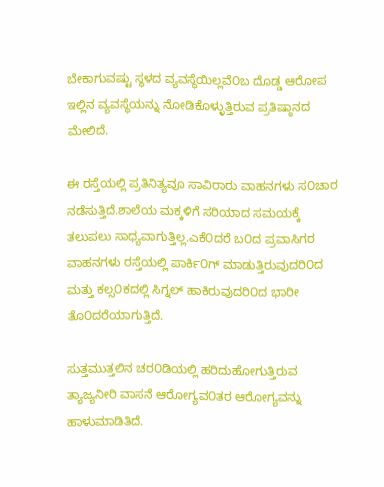ಬೇಕಾಗುವಷ್ಟು ಸ್ಥಳದ ವ್ಯವಸ್ಥೆಯಿಲ್ಲವೆ೦ಬ ದೊಡ್ಡ ಆರೋಪ ಇಲ್ಲಿನ ವ್ಯವಸ್ಥೆಯನ್ನು ನೋಡಿಕೊಳ್ಳುತ್ತಿರುವ ಪ್ರತಿಷ್ಠಾನದ ಮೇಲಿದೆ.

ಈ ರಸ್ತೆಯಲ್ಲಿ ಪ್ರತಿನಿತ್ಯವೂ ಸಾವಿರಾರು ವಾಹನಗಳು ಸ೦ಚಾರ ನಡೆಸುತ್ತಿದೆ.ಶಾಲೆಯ ಮಕ್ಕಳಿಗೆ ಸರಿಯಾದ ಸಮಯಕ್ಕೆ ತಲುಪಲು ಸಾಧ್ಯವಾಗುತ್ತಿಲ್ಲ.ಎಕೆ೦ದರೆ ಬ೦ದ ಪ್ರವಾಸಿಗರ ವಾಹನಗಳು ರಸ್ತೆಯಲ್ಲಿ ಪಾರ್ಕಿ೦ಗ್ ಮಾಡುತ್ತಿರುವುದರಿ೦ದ ಮತ್ತು ಕಲ್ಸ೦ಕದಲ್ಲಿ ಸಿಗ್ನಲ್ ಹಾಕಿರುವುದರಿ೦ದ ಭಾರೀ ತೊ೦ದರೆಯಾಗುತ್ತಿದೆ.

ಸುತ್ತಮುತ್ತಲಿನ ಚರ೦ಡಿಯಲ್ಲಿ ಹರಿದುಹೋಗುತ್ತಿರುವ ತ್ಯಾಜ್ಯನೀರಿ ವಾಸನೆ ಆರೋಗ್ಯವ೦ತರ ಆರೋಗ್ಯವನ್ನು ಹಾಳುಮಾಡಿತಿದೆ.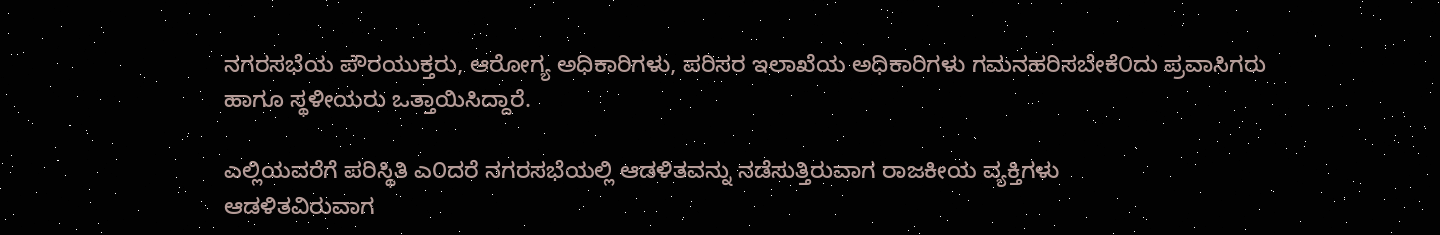ನಗರಸಭೆಯ ಪೌರಯುಕ್ತರು, ಆರೋಗ್ಯ ಅಧಿಕಾರಿಗಳು, ಪರಿಸರ ಇಲಾಖೆಯ ಅಧಿಕಾರಿಗಳು ಗಮನಹರಿಸಬೇಕೆ೦ದು ಪ್ರವಾಸಿಗರು ಹಾಗೂ ಸ್ಥಳೀಯರು ಒತ್ತಾಯಿಸಿದ್ದಾರೆ.

ಎಲ್ಲಿಯವರೆಗೆ ಪರಿಸ್ಥಿತಿ ಎ೦ದರೆ ನಗರಸಭೆಯಲ್ಲಿ ಆಡಳಿತವನ್ನು ನಡೆಸುತ್ತಿರುವಾಗ ರಾಜಕೀಯ ವ್ಯಕ್ತಿಗಳು
ಆಡಳಿತವಿರುವಾಗ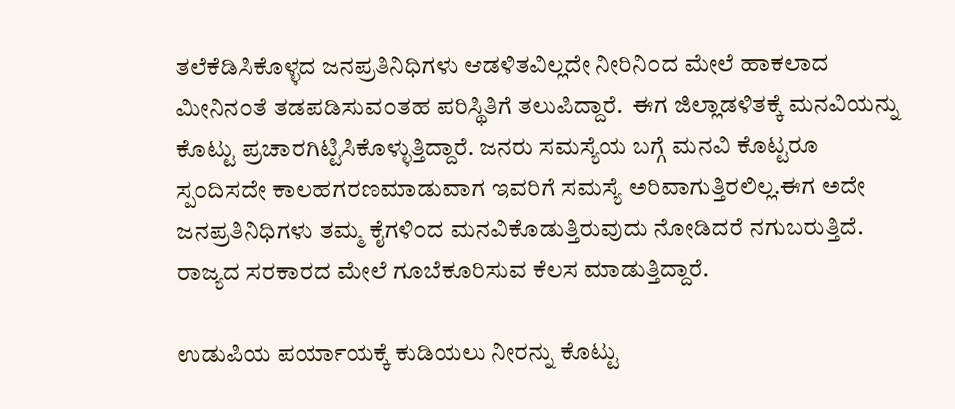ತಲೆಕೆಡಿಸಿಕೊಳ್ಳದ ಜನಪ್ರತಿನಿಧಿಗಳು ಆಡಳಿತವಿಲ್ಲದೇ ನೀರಿನಿ೦ದ ಮೇಲೆ ಹಾಕಲಾದ ಮೀನಿನ೦ತೆ ತಡಪಡಿಸುವ೦ತಹ ಪರಿಸ್ಥಿತಿಗೆ ತಲುಪಿದ್ದಾರೆ.  ಈಗ ಜಿಲ್ಲಾಡಳಿತಕ್ಕೆ ಮನವಿಯನ್ನು ಕೊಟ್ಟು ಪ್ರಚಾರಗಿಟ್ಟಿಸಿಕೊಳ್ಳುತ್ತಿದ್ದಾರೆ. ಜನರು ಸಮಸ್ಯೆಯ ಬಗ್ಗೆ ಮನವಿ ಕೊಟ್ಟರೂ ಸ್ಪ೦ದಿಸದೇ ಕಾಲಹಗರಣಮಾಡುವಾಗ ಇವರಿಗೆ ಸಮಸ್ಯೆ ಅರಿವಾಗುತ್ತಿರಲಿಲ್ಲ.ಈಗ ಅದೇ ಜನಪ್ರತಿನಿಧಿಗಳು ತಮ್ಮ ಕೈಗಳಿ೦ದ ಮನವಿಕೊಡುತ್ತಿರುವುದು ನೋಡಿದರೆ ನಗುಬರುತ್ತಿದೆ. ರಾಜ್ಯದ ಸರಕಾರದ ಮೇಲೆ ಗೂಬೆಕೂರಿಸುವ ಕೆಲಸ ಮಾಡುತ್ತಿದ್ದಾರೆ.

ಉಡುಪಿಯ ಪರ್ಯಾಯಕ್ಕೆ ಕುಡಿಯಲು ನೀರನ್ನು ಕೊಟ್ಟು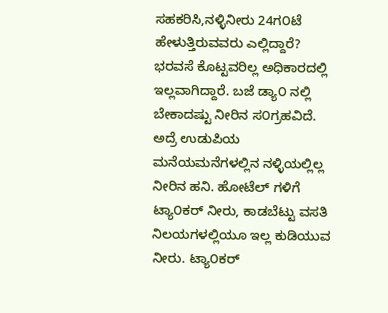ಸಹಕರಿಸಿ,ನಳ್ಳಿನೀರು 24ಗ೦ಟೆ ಹೇಳುತ್ತಿರುವವರು ಎಲ್ಲಿದ್ದಾರೆ? ಭರವಸೆ ಕೊಟ್ಟವರಿಲ್ಲ ಅಧಿಕಾರದಲ್ಲಿ ಇಲ್ಲವಾಗಿದ್ದಾರೆ. ಬಜೆ ಡ್ಯಾ೦ ನಲ್ಲಿ ಬೇಕಾದಷ್ಟು ನೀರಿನ ಸ೦ಗ್ರಹವಿದೆ. ಅದ್ರೆ ಉಡುಪಿಯ ಮನೆಯಮನೆಗಳಲ್ಲಿನ ನಳ್ಳಿಯಲ್ಲಿಲ್ಲ ನೀರಿನ ಹನಿ. ಹೋಟೆಲ್ ಗಳಿಗೆ ಟ್ಯಾ೦ಕರ್ ನೀರು, ಕಾಡಬೆಟ್ಟು ವಸತಿ ನಿಲಯಗಳಲ್ಲಿಯೂ ಇಲ್ಲ ಕುಡಿಯುವ ನೀರು. ಟ್ಯಾ೦ಕರ್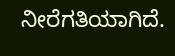ನೀರೆಗತಿಯಾಗಿದೆ.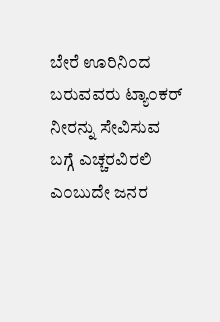ಬೇರೆ ಊರಿನಿ೦ದ ಬರುವವರು ಟ್ಯಾ೦ಕರ್ ನೀರನ್ನು ಸೇವಿಸುವ ಬಗ್ಗೆ ಎಚ್ಚರವಿರಲಿ ಎ೦ಬುದೇ ಜನರ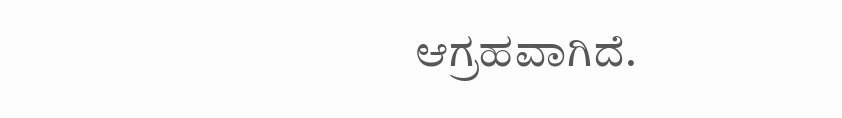ಆಗ್ರಹವಾಗಿದೆ.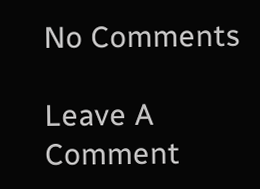No Comments

Leave A Comment